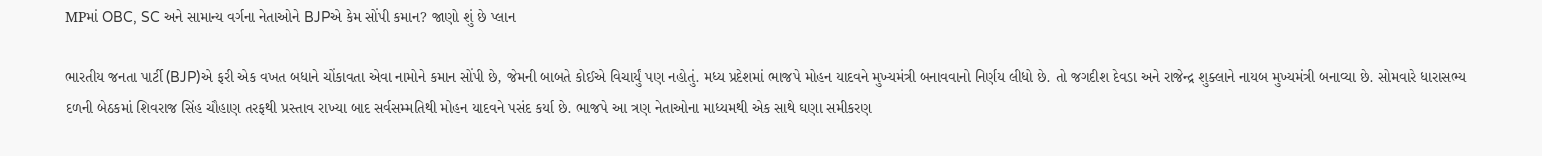MPમાં OBC, SC અને સામાન્ય વર્ગના નેતાઓને BJPએ કેમ સોંપી કમાન? જાણો શું છે પ્લાન

ભારતીય જનતા પાર્ટી (BJP)એ ફરી એક વખત બધાને ચોંકાવતા એવા નામોને કમાન સોંપી છે, જેમની બાબતે કોઈએ વિચાર્યું પણ નહોતું. મધ્ય પ્રદેશમાં ભાજપે મોહન યાદવને મુખ્યમંત્રી બનાવવાનો નિર્ણય લીધો છે. તો જગદીશ દેવડા અને રાજેન્દ્ર શુક્લાને નાયબ મુખ્યમંત્રી બનાવ્યા છે. સોમવારે ધારાસભ્ય દળની બેઠકમાં શિવરાજ સિંહ ચૌહાણ તરફથી પ્રસ્તાવ રાખ્યા બાદ સર્વસમ્મતિથી મોહન યાદવને પસંદ કર્યા છે. ભાજપે આ ત્રણ નેતાઓના માધ્યમથી એક સાથે ઘણા સમીકરણ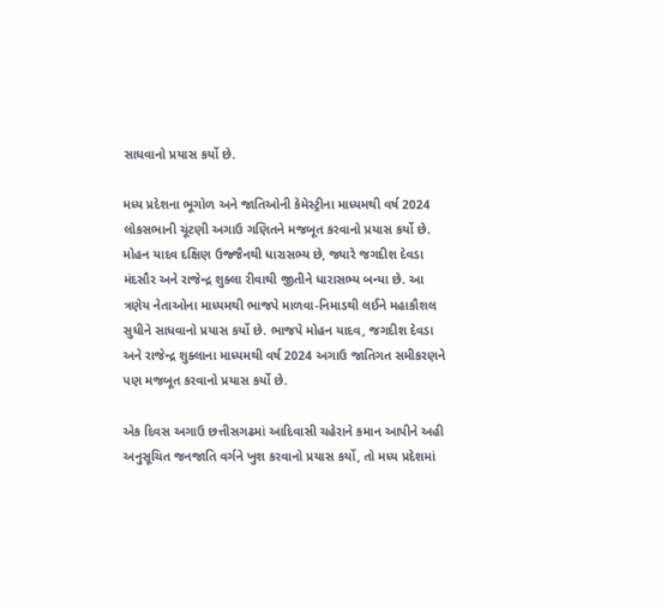સાધવાનો પ્રયાસ કર્યો છે.

મધ્ય પ્રદેશના ભૂગોળ અને જાતિઓની કેમેસ્ટ્રીના માધ્યમથી વર્ષ 2024 લોકસભાની ચૂંટણી અગાઉ ગણિતને મજબૂત કરવાનો પ્રયાસ કર્યો છે. મોહન યાદવ દક્ષિણ ઉજ્જૈનથી ધારાસભ્ય છે, જ્યારે જગદીશ દેવડા મંદસૌર અને રાજેન્દ્ર શુક્લા રીવાથી જીતીને ધારાસભ્ય બન્યા છે. આ ત્રણેય નેતાઓના માધ્યમથી ભાજપે માળવા-નિમાડથી લઈને મહાકૌશલ સુધીને સાધવાનો પ્રયાસ કર્યો છે. ભાજપે મોહન યાદવ, જગદીશ દેવડા અને રાજેન્દ્ર શુક્લાના માધ્યમથી વર્ષ 2024 અગાઉ જાતિગત સમીકરણને પણ મજબૂત કરવાનો પ્રયાસ કર્યો છે.

એક દિવસ અગાઉ છત્તીસગઢમાં આદિવાસી ચહેરાને કમાન આપીને અહી અનુસૂચિત જનજાતિ વર્ગને ખુશ કરવાનો પ્રયાસ કર્યો, તો મધ્ય પ્રદેશમાં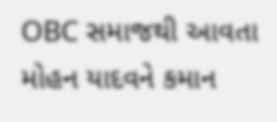OBC સમાજથી આવતા મોહન યાદવને કમાન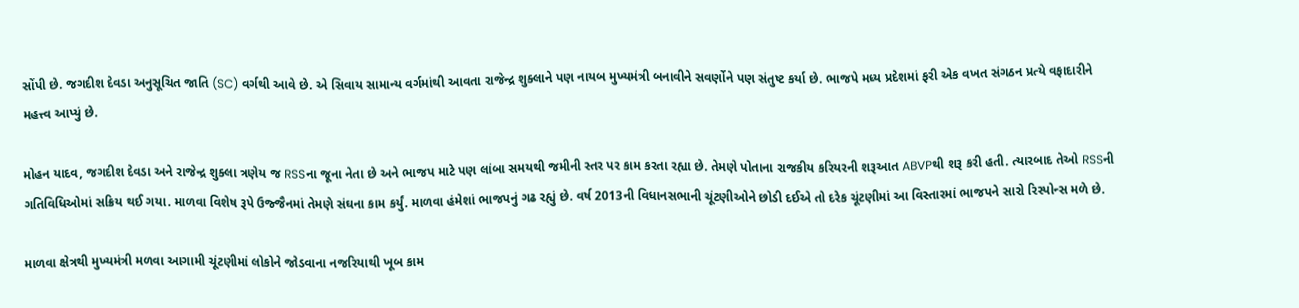સોંપી છે. જગદીશ દેવડા અનુસૂચિત જાતિ (SC) વર્ગથી આવે છે. એ સિવાય સામાન્ય વર્ગમાંથી આવતા રાજેન્દ્ર શુક્લાને પણ નાયબ મુખ્યમંત્રી બનાવીને સવર્ણોને પણ સંતુષ્ટ કર્યા છે. ભાજપે મધ્ય પ્રદેશમાં ફરી એક વખત સંગઠન પ્રત્યે વફાદારીને મહત્ત્વ આપ્યું છે.

મોહન યાદવ, જગદીશ દેવડા અને રાજેન્દ્ર શુક્લા ત્રણેય જ RSSના જૂના નેતા છે અને ભાજપ માટે પણ લાંબા સમયથી જમીની સ્તર પર કામ કરતા રહ્યા છે. તેમણે પોતાના રાજકીય કરિયરની શરૂઆત ABVPથી શરૂ કરી હતી. ત્યારબાદ તેઓ RSSની ગતિવિધિઓમાં સક્રિય થઈ ગયા. માળવા વિશેષ રૂપે ઉજ્જૈનમાં તેમણે સંઘના કામ કર્યું. માળવા હંમેશાં ભાજપનું ગઢ રહ્યું છે. વર્ષ 2013ની વિધાનસભાની ચૂંટણીઓને છોડી દઈએ તો દરેક ચૂંટણીમાં આ વિસ્તારમાં ભાજપને સારો રિસ્પોન્સ મળે છે.

માળવા ક્ષેત્રથી મુખ્યમંત્રી મળવા આગામી ચૂંટણીમાં લોકોને જોડવાના નજરિયાથી ખૂબ કામ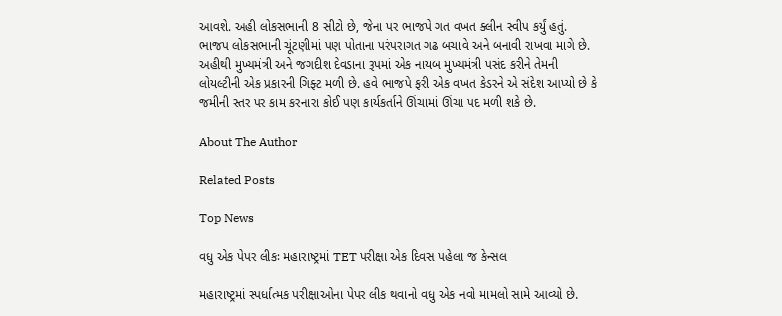આવશે. અહી લોકસભાની 8 સીટો છે, જેના પર ભાજપે ગત વખત ક્લીન સ્વીપ કર્યું હતું. ભાજપ લોકસભાની ચૂંટણીમાં પણ પોતાના પરંપરાગત ગઢ બચાવે અને બનાવી રાખવા માગે છે. અહીથી મુખ્યમંત્રી અને જગદીશ દેવડાના રૂપમાં એક નાયબ મુખ્યમંત્રી પસંદ કરીને તેમની લોયલ્ટીની એક પ્રકારની ગિફ્ટ મળી છે. હવે ભાજપે ફરી એક વખત કેડરને એ સંદેશ આપ્યો છે કે જમીની સ્તર પર કામ કરનારા કોઈ પણ કાર્યકર્તાને ઊંચામાં ઊંચા પદ મળી શકે છે.

About The Author

Related Posts

Top News

વધુ એક પેપર લીકઃ મહારાષ્ટ્રમાં TET પરીક્ષા એક દિવસ પહેલા જ કેન્સલ

મહારાષ્ટ્રમાં સ્પર્ધાત્મક પરીક્ષાઓના પેપર લીક થવાનો વધુ એક નવો મામલો સામે આવ્યો છે.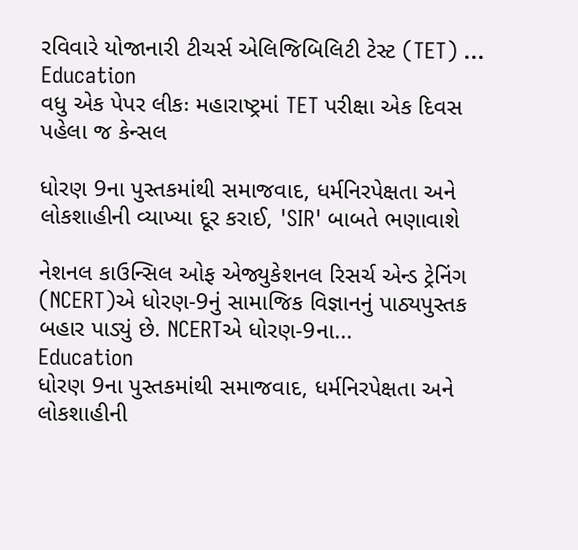રવિવારે યોજાનારી ટીચર્સ એલિજિબિલિટી ટેસ્ટ (TET) ...
Education
વધુ એક પેપર લીકઃ મહારાષ્ટ્રમાં TET પરીક્ષા એક દિવસ પહેલા જ કેન્સલ

ધોરણ 9ના પુસ્તકમાંથી સમાજવાદ, ધર્મનિરપેક્ષતા અને લોકશાહીની વ્યાખ્યા દૂર કરાઈ, 'SIR' બાબતે ભણાવાશે

નેશનલ કાઉન્સિલ ઓફ એજ્યુકેશનલ રિસર્ચ એન્ડ ટ્રેનિંગ (NCERT)એ ધોરણ-9નું સામાજિક વિજ્ઞાનનું પાઠ્યપુસ્તક બહાર પાડ્યું છે. NCERTએ ધોરણ-9ના...
Education
ધોરણ 9ના પુસ્તકમાંથી સમાજવાદ, ધર્મનિરપેક્ષતા અને લોકશાહીની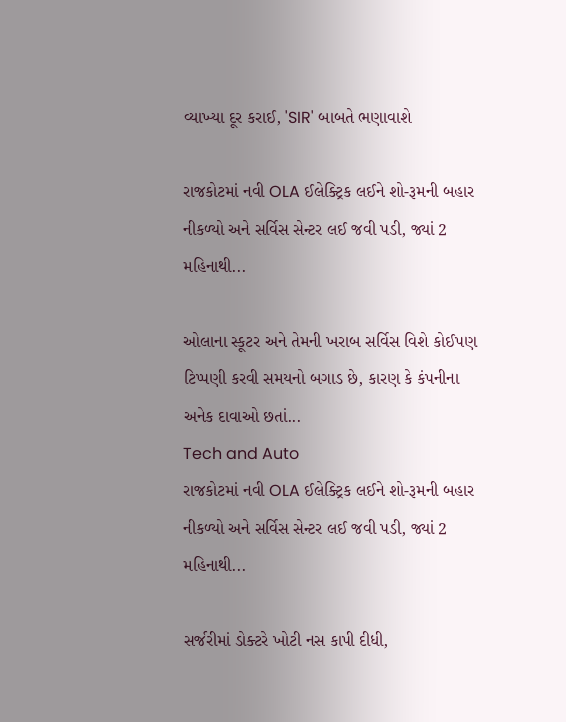વ્યાખ્યા દૂર કરાઈ, 'SIR' બાબતે ભણાવાશે

રાજકોટમાં નવી OLA ઈલેક્ટ્રિક લઈને શો-રૂમની બહાર નીકળ્યો અને સર્વિસ સેન્ટર લઈ જવી પડી, જ્યાં 2 મહિનાથી...

ઓલાના સ્કૂટર અને તેમની ખરાબ સર્વિસ વિશે કોઈપણ ટિપ્પણી કરવી સમયનો બગાડ છે, કારણ કે કંપનીના અનેક દાવાઓ છતાં...
Tech and Auto
રાજકોટમાં નવી OLA ઈલેક્ટ્રિક લઈને શો-રૂમની બહાર નીકળ્યો અને સર્વિસ સેન્ટર લઈ જવી પડી, જ્યાં 2 મહિનાથી...

સર્જરીમાં ડોક્ટરે ખોટી નસ કાપી દીધી,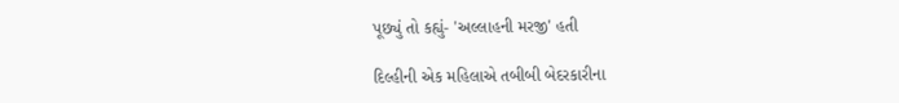પૂછ્યું તો કહ્યું- 'અલ્લાહની મરજી' હતી

દિલ્હીની એક મહિલાએ તબીબી બેદરકારીના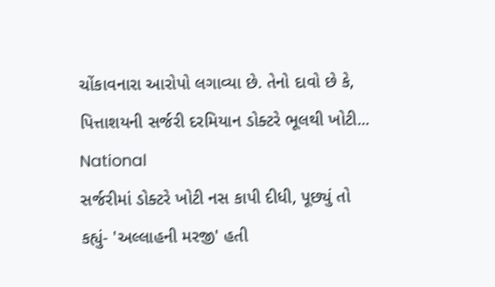ચોંકાવનારા આરોપો લગાવ્યા છે. તેનો દાવો છે કે, પિત્તાશયની સર્જરી દરમિયાન ડોક્ટરે ભૂલથી ખોટી...
National
સર્જરીમાં ડોક્ટરે ખોટી નસ કાપી દીધી, પૂછ્યું તો કહ્યું- 'અલ્લાહની મરજી' હતી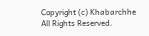Copyright (c) Khabarchhe All Rights Reserved.